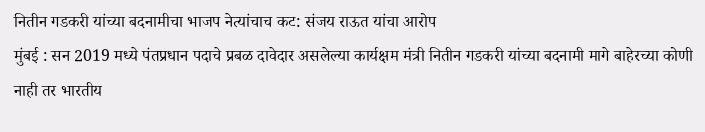नितीन गडकरी यांच्या बदनामीचा भाजप नेत्यांचाच कट: संजय राऊत यांचा आरोप
मुंबई : सन 2019 मध्ये पंतप्रधान पदाचे प्रबळ दावेदार असलेल्या कार्यक्षम मंत्री नितीन गडकरी यांच्या बदनामी मागे बाहेरच्या कोणी नाही तर भारतीय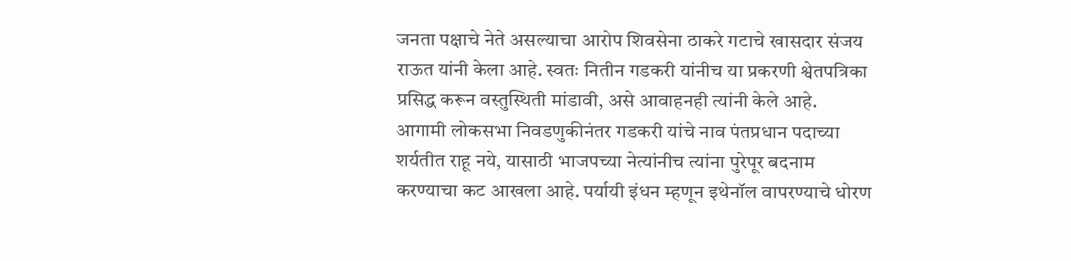जनता पक्षाचे नेते असल्याचा आरोप शिवसेना ठाकरे गटाचे खासदार संजय राऊत यांनी केला आहे. स्वतः नितीन गडकरी यांनीच या प्रकरणी श्वेतपत्रिका प्रसिद्ध करून वस्तुस्थिती मांडावी, असे आवाहनही त्यांनी केले आहे.
आगामी लोकसभा निवडणुकीनंतर गडकरी यांचे नाव पंतप्रधान पदाच्या शर्यतीत राहू नये, यासाठी भाजपच्या नेत्यांनीच त्यांना पुरेपूर बदनाम करण्याचा कट आखला आहे. पर्यायी इंधन म्हणून इथेनॉल वापरण्याचे धोरण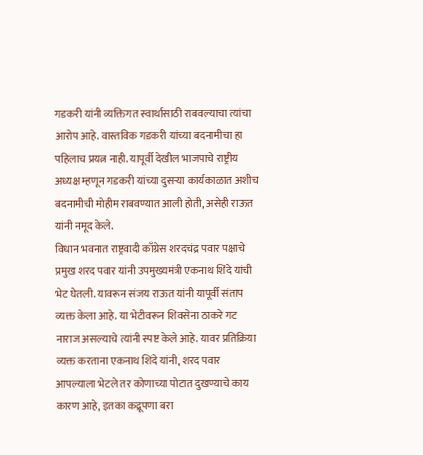गडकरी यांनी व्यक्तिगत स्वार्थासाठी राबवल्याचा त्यांचा आरोप आहे. वास्तविक गडकरी यांच्या बदनामीचा हा पहिलाच प्रयत्न नाही. यापूर्वी देखील भाजपाचे राष्ट्रीय अध्यक्ष म्हणून गडकरी यांच्या दुसऱ्या कार्यकाळात अशीच बदनामीची मोहीम राबवण्यात आली होती, असेही राऊत यांनी नमूद केले.
विधान भवनात राष्ट्रवादी काँग्रेस शरदचंद्र पवार पक्षाचे प्रमुख शरद पवार यांनी उपमुख्यमंत्री एकनाथ शिंदे यांची भेट घेतली. यावरून संजय राऊत यांनी यापूर्वी संताप व्यक्त केला आहे. या भेटीवरून शिवसेना ठाकरे गट नाराज असल्याचे त्यांनी स्पष्ट केले आहे. यावर प्रतिक्रिया व्यक्त करताना एकनाथ शिंदे यांनी, शरद पवार आपल्याला भेटले तर कोणाच्या पोटात दुखण्याचे काय कारण आहे, इतका कद्रूपणा बरा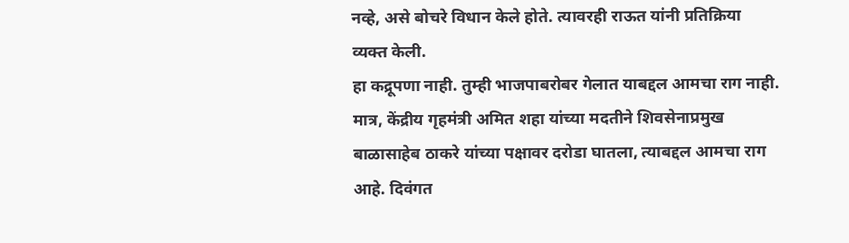नव्हे, असे बोचरे विधान केले होते. त्यावरही राऊत यांनी प्रतिक्रिया व्यक्त केली.
हा कद्रूपणा नाही. तुम्ही भाजपाबरोबर गेलात याबद्दल आमचा राग नाही. मात्र, केंद्रीय गृहमंत्री अमित शहा यांच्या मदतीने शिवसेनाप्रमुख बाळासाहेब ठाकरे यांच्या पक्षावर दरोडा घातला, त्याबद्दल आमचा राग आहे. दिवंगत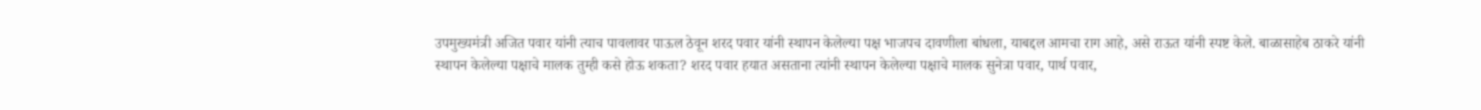उपमुख्यमंत्री अजित पवार यांनी त्याच पावलावर पाऊल ठेवून शरद पवार यांनी स्थापन केलेल्या पक्ष भाजपच दावणीला बांधला, याबद्दल आमचा राग आहे, असे राऊत यांनी स्पष्ट केले. बाळासाहेब ठाकरे यांनी स्थापन केलेल्या पक्षाचे मालक तुम्ही कसे होऊ शकता? शरद पवार हयात असताना त्यांनी स्थापन केलेल्या पक्षाचे मालक सुनेत्रा पवार, पार्थ पवार,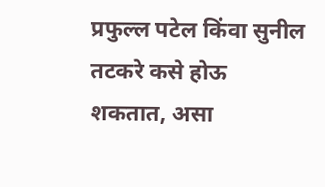प्रफुल्ल पटेल किंवा सुनील तटकरे कसे होऊ शकतात, असा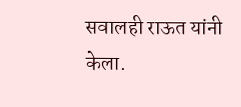सवालही राऊत यांनी केला.